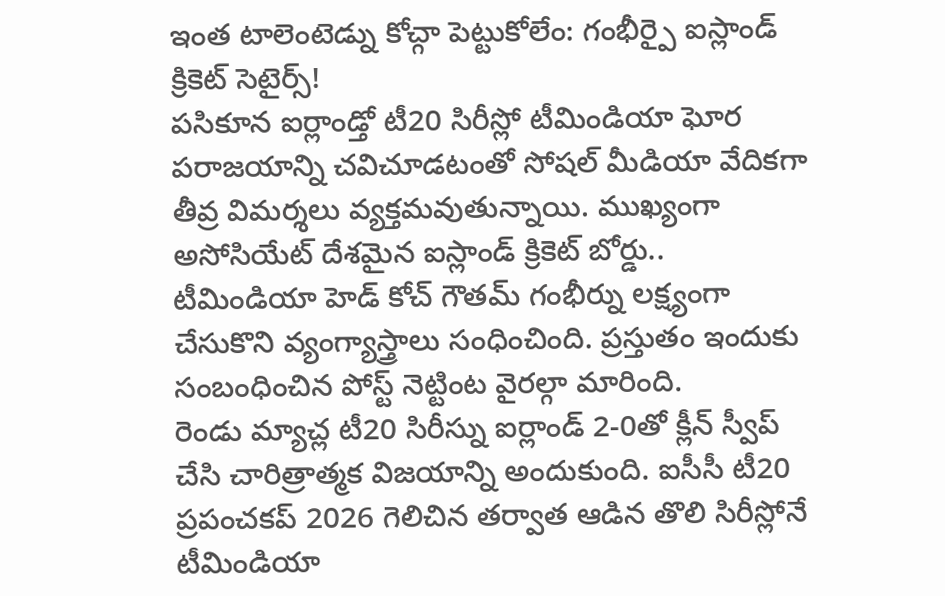ఇంత టాలెంటెడ్ను కోచ్గా పెట్టుకోలేం: గంభీర్పై ఐస్లాండ్ క్రికెట్ సెటైర్స్!
పసికూన ఐర్లాండ్తో టీ20 సిరీస్లో టీమిండియా ఘోర పరాజయాన్ని చవిచూడటంతో సోషల్ మీడియా వేదికగా తీవ్ర విమర్శలు వ్యక్తమవుతున్నాయి. ముఖ్యంగా అసోసియేట్ దేశమైన ఐస్లాండ్ క్రికెట్ బోర్డు.. టీమిండియా హెడ్ కోచ్ గౌతమ్ గంభీర్ను లక్ష్యంగా చేసుకొని వ్యంగ్యాస్త్రాలు సంధించింది. ప్రస్తుతం ఇందుకు సంబంధించిన పోస్ట్ నెట్టింట వైరల్గా మారింది.
రెండు మ్యాచ్ల టీ20 సిరీస్ను ఐర్లాండ్ 2-0తో క్లీన్ స్వీప్ చేసి చారిత్రాత్మక విజయాన్ని అందుకుంది. ఐసీసీ టీ20 ప్రపంచకప్ 2026 గెలిచిన తర్వాత ఆడిన తొలి సిరీస్లోనే టీమిండియా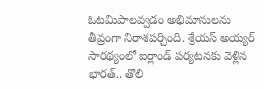ఓటమిపాలవ్వడం అభిమానులను తీవ్రంగా నిరాశపర్చింది. శ్రేయస్ అయ్యర్ సారథ్యంలో ఐర్లాండ్ పర్యటనకు వెళ్లిన భారత్.. తొలి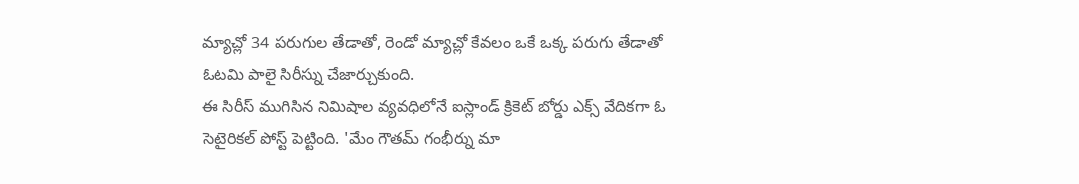మ్యాచ్లో 34 పరుగుల తేడాతో, రెండో మ్యాచ్లో కేవలం ఒకే ఒక్క పరుగు తేడాతో ఓటమి పాలై సిరీస్ను చేజార్చుకుంది.
ఈ సిరీస్ ముగిసిన నిమిషాల వ్యవధిలోనే ఐస్లాండ్ క్రికెట్ బోర్డు ఎక్స్ వేదికగా ఓ సెటైరికల్ పోస్ట్ పెట్టింది. 'మేం గౌతమ్ గంభీర్ను మా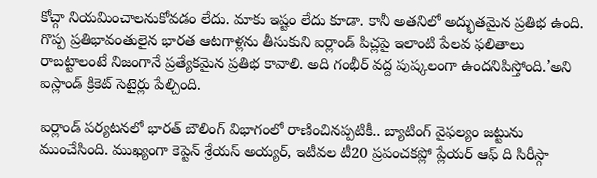కోచ్గా నియమించాలనుకోవడం లేదు. మాకు ఇష్టం లేదు కూడా. కానీ అతనిలో అద్భుతమైన ప్రతిభ ఉంది. గొప్ప ప్రతిభావంతులైన భారత ఆటగాళ్లను తీసుకుని ఐర్లాండ్ పిచ్లపై ఇలాంటి పేలవ ఫలితాలు రాబట్టాలంటే నిజంగానే ప్రత్యేకమైన ప్రతిభ కావాలి. అది గంభీర్ వద్ద పుష్కలంగా ఉందనిపిస్తోంది.’అని ఐస్లాండ్ క్రికెట్ సెటైర్లు పేల్చింది.

ఐర్లాండ్ పర్యటనలో భారత్ బౌలింగ్ విభాగంలో రాణించినప్పటికీ.. బ్యాటింగ్ వైఫల్యం జట్టును ముంచేసింది. ముఖ్యంగా కెప్టెన్ శ్రేయస్ అయ్యర్, ఇటీవల టీ20 ప్రపంచకప్లో ప్లేయర్ ఆఫ్ ది సిరీస్గా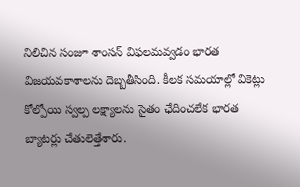నిలిచిన సంజూ శాంసన్ విఫలమవ్వడం భారత విజయవకాశాలను దెబ్బతీసింది. కీలక సమయాల్లో వికెట్లు కోల్పోయి స్వల్ప లక్ష్యాలను సైతం ఛేదించలేక భారత బ్యాటర్లు చేతులెత్తేశారు.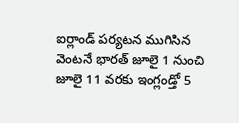ఐర్లాండ్ పర్యటన ముగిసిన వెంటనే భారత్ జూలై 1 నుంచి జూలై 11 వరకు ఇంగ్లండ్తో 5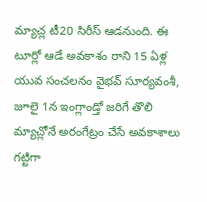మ్యాచ్ల టీ20 సిరీస్ ఆడనుంది. ఈ టూర్లో ఆడే అవకాశం రాని 15 ఏళ్ల యువ సంచలనం వైభవ్ సూర్యవంశీ, జూలై 1న ఇంగ్లాండ్తో జరిగే తొలి మ్యాచ్లోనే అరంగేట్రం చేసే అవకాశాలు గట్టిగా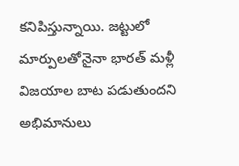కనిపిస్తున్నాయి. జట్టులో మార్పులతోనైనా భారత్ మళ్లీ విజయాల బాట పడుతుందని అభిమానులు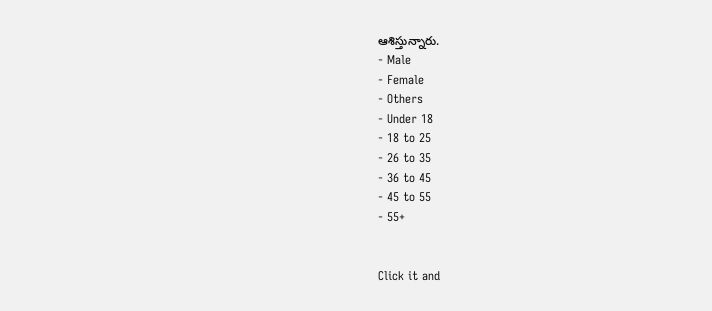ఆశిస్తున్నారు.
- Male
- Female
- Others
- Under 18
- 18 to 25
- 26 to 35
- 36 to 45
- 45 to 55
- 55+


Click it and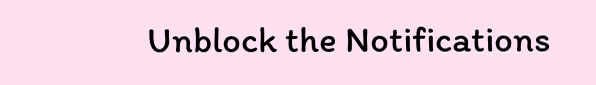Unblock the Notifications